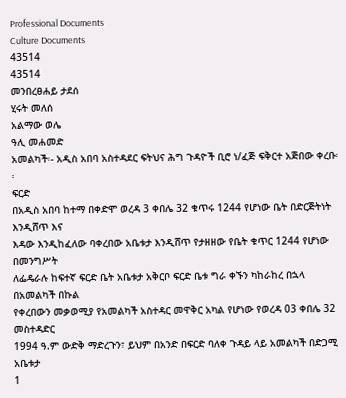Professional Documents
Culture Documents
43514
43514
መንበረፀሐይ ታደሰ
ሂሩት መለሰ
አልማው ወሌ
ዓሊ መሐመድ
አመልካች፡- አዲስ አበባ አስተዳደር ፍትህና ሕግ ጉዳዮች ቢሮ ነ/ፈጅ ፍቅርተ አጅበው ቀረቡ፡፡
ፍርድ
በአዲስ አበባ ከተማ በቀድሞ ወረዳ 3 ቀበሌ 32 ቁጥሩ 1244 የሆነው ቤት በድርጅትነት እንዲሸጥ እና
እዳው እንዲከፈለው ባቀረበው አቤቱታ እንዲሸጥ የታዘዘው የቤት ቁጥር 1244 የሆነው በመንግሥት
ለፌዴራሉ ከፍተኛ ፍርድ ቤት አቤቱታ አቅርቦ ፍርድ ቤቱ ግራ ቀኙን ካከራከረ በኋላ በአመልካች በኩል
የቀረበውን መቃወሚያ የአመልካች አስተዳር መዋቅር አካል የሆነው የወረዳ 03 ቀበሌ 32 መስተዳድር
1994 ዓ.ም ውድቅ ማድረጉን፣ ይህም በአንድ በፍርድ ባለቀ ጉዳይ ላይ አመልካች በድጋሚ አቤቱታ
1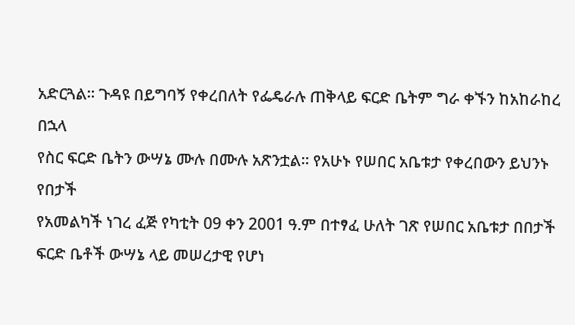አድርጓል፡፡ ጉዳዩ በይግባኝ የቀረበለት የፌዴራሉ ጠቅላይ ፍርድ ቤትም ግራ ቀኙን ከአከራከረ በኋላ
የስር ፍርድ ቤትን ውሣኔ ሙሉ በሙሉ አጽንቷል፡፡ የአሁኑ የሠበር አቤቱታ የቀረበውን ይህንኑ የበታች
የአመልካች ነገረ ፈጅ የካቲት 09 ቀን 2001 ዓ.ም በተፃፈ ሁለት ገጽ የሠበር አቤቱታ በበታች
ፍርድ ቤቶች ውሣኔ ላይ መሠረታዊ የሆነ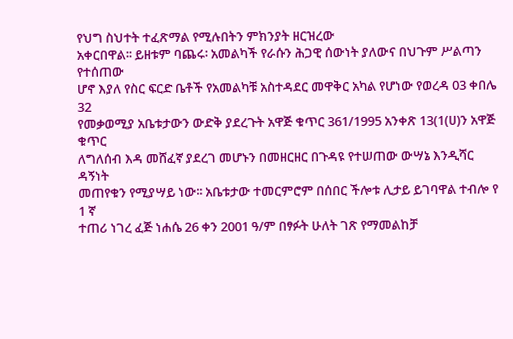የህግ ስህተት ተፈጽማል የሚሉበትን ምክንያት ዘርዝረው
አቀርበዋል፡፡ ይዘቱም ባጨሩ፡ አመልካች የራሱን ሕጋዊ ሰውነት ያለውና በህጉም ሥልጣን የተሰጠው
ሆኖ እያለ የስር ፍርድ ቤቶች የአመልካቹ አስተዳደር መዋቅር አካል የሆነው የወረዳ 03 ቀበሌ 32
የመቃወሚያ አቤቱታውን ውድቅ ያደረጉት አዋጅ ቁጥር 361/1995 አንቀጽ 13(1(ሀ)ን አዋጅ ቁጥር
ለግለሰብ እዳ መሸፈኛ ያደረገ መሆኑን በመዘርዘር በጉዳዩ የተሠጠው ውሣኔ እንዲሻር ዳኝነት
መጠየቁን የሚያሣይ ነው፡፡ አቤቱታው ተመርምሮም በሰበር ችሎቱ ሊታይ ይገባዋል ተብሎ የ 1 ኛ
ተጠሪ ነገረ ፈጅ ነሐሴ 26 ቀን 2001 ዓ/ም በፃፉት ሁለት ገጽ የማመልከቻ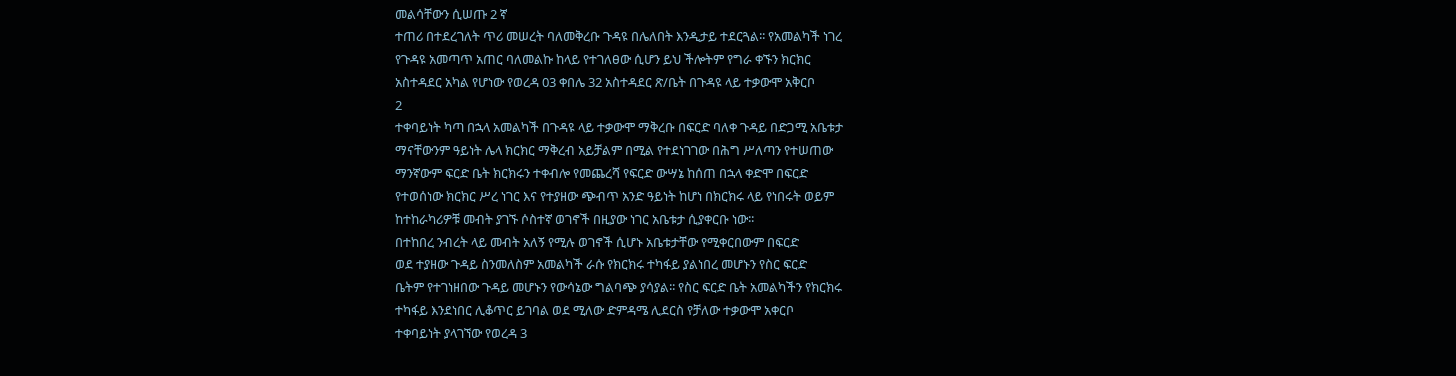መልሳቸውን ሲሠጡ 2 ኛ
ተጠሪ በተደረገለት ጥሪ መሠረት ባለመቅረቡ ጉዳዩ በሌለበት እንዲታይ ተደርጓል፡፡ የአመልካች ነገረ
የጉዳዩ አመጣጥ አጠር ባለመልኩ ከላይ የተገለፀው ሲሆን ይህ ችሎትም የግራ ቀኙን ክርክር
አስተዳደር አካል የሆነው የወረዳ 03 ቀበሌ 32 አስተዳደር ጽ/ቤት በጉዳዩ ላይ ተቃውሞ አቅርቦ
2
ተቀባይነት ካጣ በኋላ አመልካች በጉዳዩ ላይ ተቃውሞ ማቅረቡ በፍርድ ባለቀ ጉዳይ በድጋሚ አቤቱታ
ማናቸውንም ዓይነት ሌላ ክርክር ማቅረብ አይቻልም በሚል የተደነገገው በሕግ ሥለጣን የተሠጠው
ማንኛውም ፍርድ ቤት ክርክሩን ተቀብሎ የመጨረሻ የፍርድ ውሣኔ ከሰጠ በኋላ ቀድሞ በፍርድ
የተወሰነው ክርክር ሥረ ነገር እና የተያዘው ጭብጥ አንድ ዓይነት ከሆነ በክርክሩ ላይ የነበሩት ወይም
ከተከራካሪዎቹ መብት ያገኙ ሶስተኛ ወገኖች በዚያው ነገር አቤቱታ ሲያቀርቡ ነው፡፡
በተከበረ ንብረት ላይ መብት አለኝ የሚሉ ወገኖች ሲሆኑ አቤቱታቸው የሚቀርበውም በፍርድ
ወደ ተያዘው ጉዳይ ስንመለስም አመልካች ራሱ የክርክሩ ተካፋይ ያልነበረ መሆኑን የስር ፍርድ
ቤትም የተገነዘበው ጉዳይ መሆኑን የውሳኔው ግልባጭ ያሳያል፡፡ የስር ፍርድ ቤት አመልካችን የክርክሩ
ተካፋይ እንደነበር ሊቆጥር ይገባል ወደ ሚለው ድምዳሜ ሊደርስ የቻለው ተቃውሞ አቀርቦ
ተቀባይነት ያላገኘው የወረዳ 3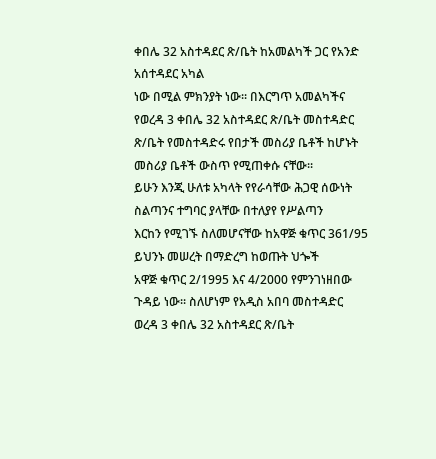ቀበሌ 32 አስተዳደር ጽ/ቤት ከአመልካች ጋር የአንድ አሰተዳደር አካል
ነው በሚል ምክንያት ነው፡፡ በእርግጥ አመልካችና የወረዳ 3 ቀበሌ 32 አስተዳደር ጽ/ቤት መስተዳድር
ጽ/ቤት የመስተዳድሩ የበታች መስሪያ ቤቶች ከሆኑት መስሪያ ቤቶች ውስጥ የሚጠቀሱ ናቸው፡፡
ይሁን እንጂ ሁለቱ አካላት የየራሳቸው ሕጋዊ ሰውነት ስልጣንና ተግባር ያላቸው በተለያየ የሥልጣን
እርከን የሚገኙ ስለመሆናቸው ከአዋጅ ቁጥር 361/95 ይህንኑ መሠረት በማድረግ ከወጡት ህጐች
አዋጅ ቁጥር 2/1995 እና 4/2000 የምንገነዘበው ጉዳይ ነው፡፡ ስለሆነም የአዲስ አበባ መስተዳድር
ወረዳ 3 ቀበሌ 32 አስተዳደር ጽ/ቤት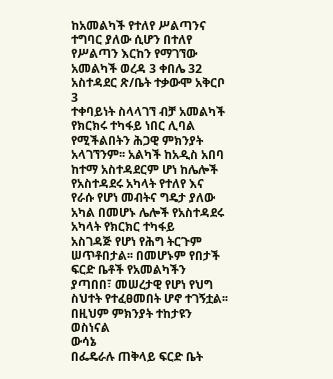ከአመልካች የተለየ ሥልጣንና ተግባር ያለው ሲሆን በተለየ
የሥልጣን እርከን የማገኘው አመልካች ወረዳ 3 ቀበሌ 32 አስተዳደር ጽ/ቤት ተቃውሞ አቅርቦ
3
ተቀባይነት ስላላገኘ ብቻ አመልካች የክርክሩ ተካፋይ ነበር ሊባል የሚችልበትን ሕጋዊ ምክንያት
አላገኘንም፡፡ አልካች ከአዲስ አበባ ከተማ አስተዳደርም ሆነ ከሌሎች የአስተዳደሩ አካላት የተለየ እና
የራሱ የሆነ መብትና ግዴታ ያለው አካል በመሆኑ ሌሎች የአስተዳደሩ አካላት የክርክር ተካፋይ
አስገዳጅ የሆነ የሕግ ትርጉም ሠጥቶበታል፡፡ በመሆኑም የበታች ፍርድ ቤቶች የአመልካችን
ያጣበበ፣ መሠረታዊ የሆነ የህግ ስህተት የተፈፀመበት ሆኖ ተገኝቷል፡፡ በዚህም ምክንያት ተከታዩን
ወስነናል
ውሳኔ
በፌዴራሉ ጠቅላይ ፍርድ ቤት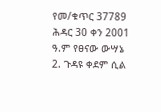የመ/ቁጥር 37789 ሕዳር 30 ቀን 2001 ዓ.ም የፀናው ውሣኔ
2. ጉዳዩ ቀደም ሲል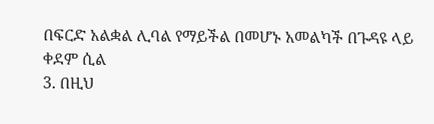በፍርድ አልቋል ሊባል የማይችል በመሆኑ አመልካች በጉዳዩ ላይ ቀደም ሲል
3. በዚህ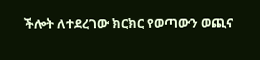ችሎት ለተደረገው ክርክር የወጣውን ወጪና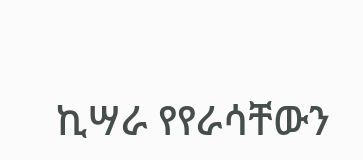ኪሣራ የየራሳቸውን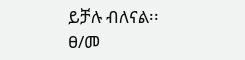ይቻሉ ብለናል፡፡
ፀ/መ